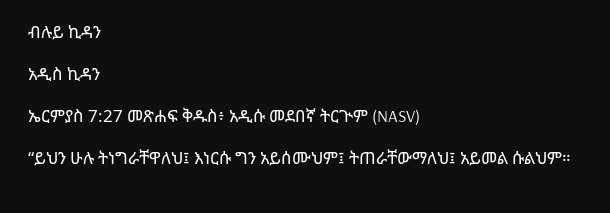ብሉይ ኪዳን

አዲስ ኪዳን

ኤርምያስ 7:27 መጽሐፍ ቅዱስ፥ አዲሱ መደበኛ ትርጒም (NASV)

“ይህን ሁሉ ትነግራቸዋለህ፤ እነርሱ ግን አይሰሙህም፤ ትጠራቸውማለህ፤ አይመል ሱልህም።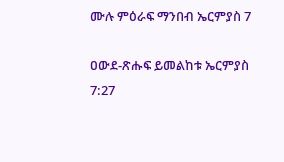ሙሉ ምዕራፍ ማንበብ ኤርምያስ 7

ዐውደ-ጽሑፍ ይመልከቱ ኤርምያስ 7:27